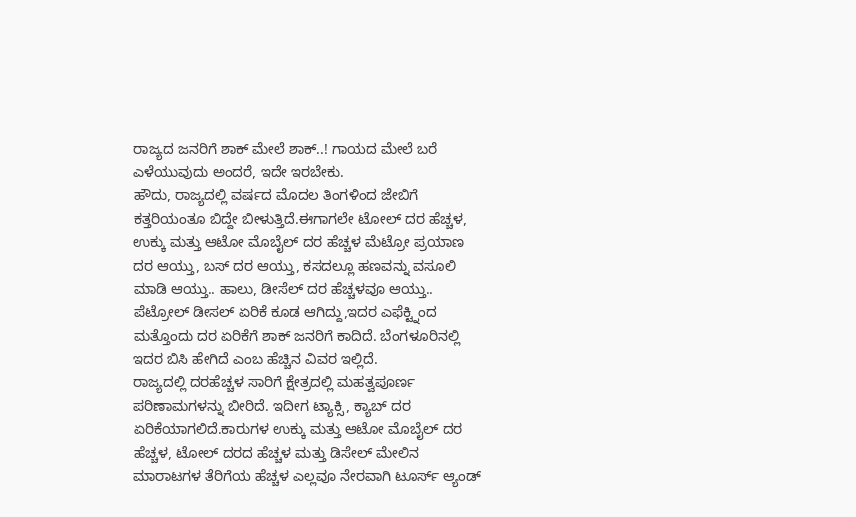ರಾಜ್ಯದ ಜನರಿಗೆ ಶಾಕ್ ಮೇಲೆ ಶಾಕ್..! ಗಾಯದ ಮೇಲೆ ಬರೆ ಎಳೆಯುವುದು ಅಂದರೆ, ಇದೇ ಇರಬೇಕು.
ಹೌದು, ರಾಜ್ಯದಲ್ಲಿ ವರ್ಷದ ಮೊದಲ ತಿಂಗಳಿಂದ ಜೇಬಿಗೆ ಕತ್ತರಿಯಂತೂ ಬಿದ್ದೇ ಬೀಳುತ್ತಿದೆ.ಈಗಾಗಲೇ ಟೋಲ್ ದರ ಹೆಚ್ಚಳ, ಉಕ್ಕು ಮತ್ತು ಆಟೋ ಮೊಬೈಲ್ ದರ ಹೆಚ್ಚಳ ಮೆಟ್ರೋ ಪ್ರಯಾಣ ದರ ಆಯ್ತು, ಬಸ್ ದರ ಆಯ್ತು, ಕಸದಲ್ಲೂ ಹಣವನ್ನು ವಸೂಲಿ ಮಾಡಿ ಆಯ್ತು.. ಹಾಲು, ಡೀಸೆಲ್ ದರ ಹೆಚ್ಚಳವೂ ಆಯ್ತು.. ಪೆಟ್ರೋಲ್ ಡೀಸಲ್ ಏರಿಕೆ ಕೂಡ ಆಗಿದ್ದು,ಇದರ ಎಫೆಕ್ಟ್ನಿಂದ ಮತ್ತೊಂದು ದರ ಏರಿಕೆಗೆ ಶಾಕ್ ಜನರಿಗೆ ಕಾದಿದೆ. ಬೆಂಗಳೂರಿನಲ್ಲಿ ಇದರ ಬಿಸಿ ಹೇಗಿದೆ ಎಂಬ ಹೆಚ್ಚಿನ ವಿವರ ಇಲ್ಲಿದೆ.
ರಾಜ್ಯದಲ್ಲಿ ದರಹೆಚ್ಚಳ ಸಾರಿಗೆ ಕ್ಷೇತ್ರದಲ್ಲಿ ಮಹತ್ವಪೂರ್ಣ ಪರಿಣಾಮಗಳನ್ನು ಬೀರಿದೆ. ಇದೀಗ ಟ್ಯಾಕ್ಸಿ, ಕ್ಯಾಬ್ ದರ ಏರಿಕೆಯಾಗಲಿದೆ.ಕಾರುಗಳ ಉಕ್ಕು ಮತ್ತು ಆಟೋ ಮೊಬೈಲ್ ದರ ಹೆಚ್ಚಳ, ಟೋಲ್ ದರದ ಹೆಚ್ಚಳ ಮತ್ತು ಡಿಸೇಲ್ ಮೇಲಿನ ಮಾರಾಟಗಳ ತೆರಿಗೆಯ ಹೆಚ್ಚಳ ಎಲ್ಲವೂ ನೇರವಾಗಿ ಟೂರ್ಸ್ ಆ್ಯಂಡ್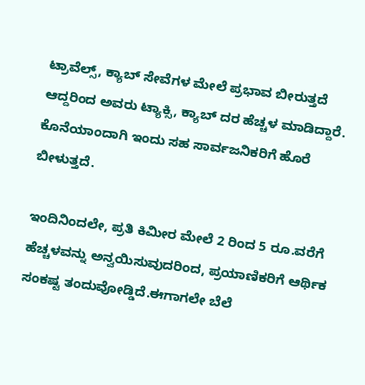ಟ್ರಾವೆಲ್ಸ್, ಕ್ಯಾಬ್ ಸೇವೆಗಳ ಮೇಲೆ ಪ್ರಭಾವ ಬೀರುತ್ತದೆ ಆದ್ದರಿಂದ ಅವರು ಟ್ಯಾಕ್ಸಿ, ಕ್ಯಾಬ್ ದರ ಹೆಚ್ಚಳ ಮಾಡಿದ್ದಾರೆ. ಕೊನೆಯಾಂದಾಗಿ ಇಂದು ಸಹ ಸಾರ್ವಜನಿಕರಿಗೆ ಹೊರೆ ಬೀಳುತ್ತದೆ.

ಇಂದಿನಿಂದಲೇ, ಪ್ರತಿ ಕಿಮೀರ ಮೇಲೆ 2 ರಿಂದ 5 ರೂ.ವರೆಗೆ ಹೆಚ್ಚಳವನ್ನು ಅನ್ವಯಿಸುವುದರಿಂದ, ಪ್ರಯಾಣಿಕರಿಗೆ ಆರ್ಥಿಕ ಸಂಕಷ್ಟ ತಂದುವೋಡ್ಡಿದೆ.ಈಗಾಗಲೇ ಬೆಲೆ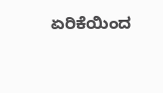ಏರಿಕೆಯಿಂದ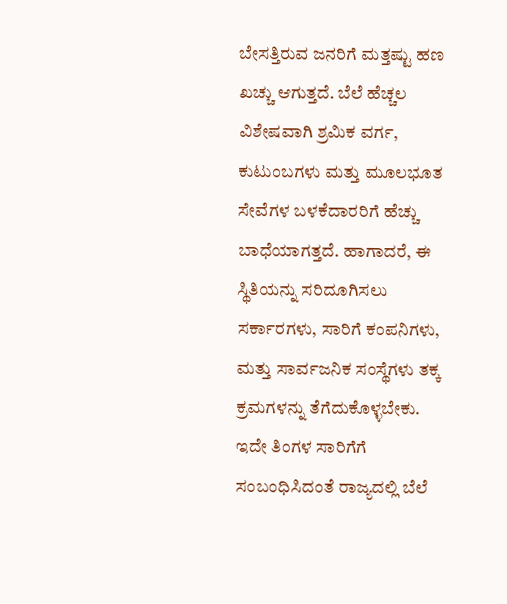ಬೇಸತ್ತಿರುವ ಜನರಿಗೆ ಮತ್ತಷ್ಟು ಹಣ ಖಚ್ಚು ಆಗುತ್ತದೆ. ಬೆಲೆ ಹೆಚ್ಚಲ ವಿಶೇಷವಾಗಿ ಶ್ರಮಿಕ ವರ್ಗ, ಕುಟುಂಬಗಳು ಮತ್ತು ಮೂಲಭೂತ ಸೇವೆಗಳ ಬಳಕೆದಾರರಿಗೆ ಹೆಚ್ಚು ಬಾಧೆಯಾಗತ್ತದೆ. ಹಾಗಾದರೆ, ಈ ಸ್ಥಿತಿಯನ್ನು ಸರಿದೂಗಿಸಲು ಸರ್ಕಾರಗಳು, ಸಾರಿಗೆ ಕಂಪನಿಗಳು, ಮತ್ತು ಸಾರ್ವಜನಿಕ ಸಂಸ್ಥೆಗಳು ತಕ್ಕ ಕ್ರಮಗಳನ್ನು ತೆಗೆದುಕೊಳ್ಳಬೇಕು.
ಇದೇ ತಿಂಗಳ ಸಾರಿಗೆಗೆ ಸಂಬಂಧಿಸಿದಂತೆ ರಾಜ್ಯದಲ್ಲಿ ಬೆಲೆ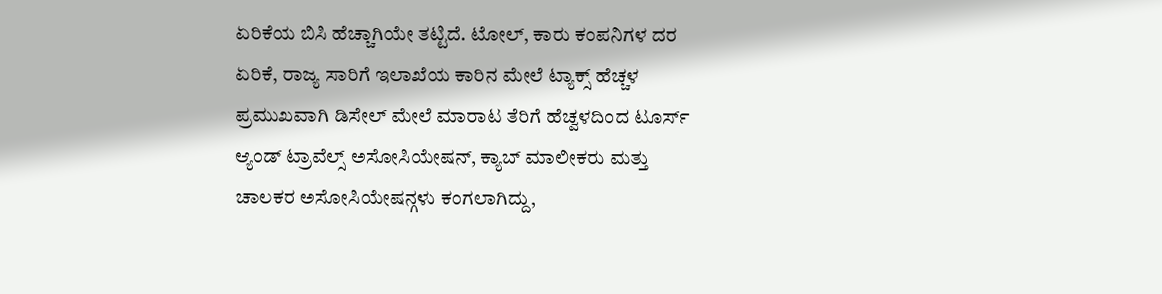ಏರಿಕೆಯ ಬಿಸಿ ಹೆಚ್ಚಾಗಿಯೇ ತಟ್ಟಿದೆ. ಟೋಲ್, ಕಾರು ಕಂಪನಿಗಳ ದರ ಏರಿಕೆ, ರಾಜ್ಯ ಸಾರಿಗೆ ಇಲಾಖೆಯ ಕಾರಿನ ಮೇಲೆ ಟ್ಯಾಕ್ಸ್ ಹೆಚ್ಚಳ ಪ್ರಮುಖವಾಗಿ ಡಿಸೇಲ್ ಮೇಲೆ ಮಾರಾಟ ತೆರಿಗೆ ಹೆಚ್ವಳದಿಂದ ಟೂರ್ಸ್ ಆ್ಯಂಡ್ ಟ್ರಾವೆಲ್ಸ್ ಅಸೋಸಿಯೇಷನ್, ಕ್ಯಾಬ್ ಮಾಲೀಕರು ಮತ್ತು ಚಾಲಕರ ಅಸೋಸಿಯೇಷನ್ಗಳು ಕಂಗಲಾಗಿದ್ದು,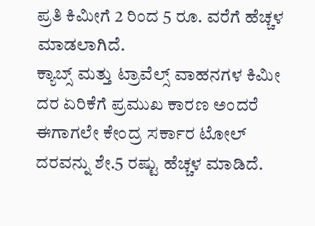ಪ್ರತಿ ಕಿಮೀಗೆ 2 ರಿಂದ 5 ರೂ. ವರೆಗೆ ಹೆಚ್ಚಳ ಮಾಡಲಾಗಿದೆ.
ಕ್ಯಾಬ್ಸ್ ಮತ್ತು ಟ್ರಾವೆಲ್ಸ್ ವಾಹನಗಳ ಕಿಮೀ ದರ ಏರಿಕೆಗೆ ಪ್ರಮುಖ ಕಾರಣ ಅಂದರೆ ಈಗಾಗಲೇ ಕೇಂದ್ರ ಸರ್ಕಾರ ಟೋಲ್ ದರವನ್ನು ಶೇ.5 ರಷ್ಟು ಹೆಚ್ಚಳ ಮಾಡಿದೆ.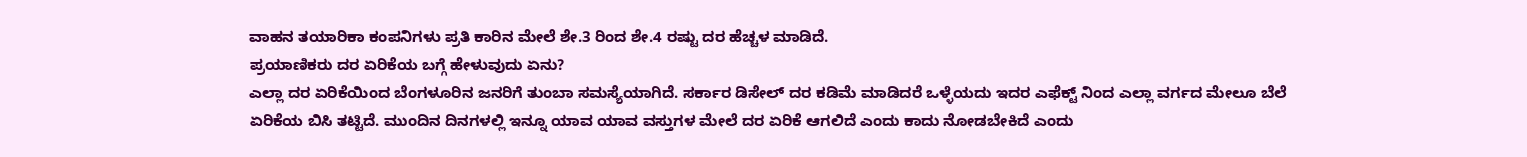ವಾಹನ ತಯಾರಿಕಾ ಕಂಪನಿಗಳು ಪ್ರತಿ ಕಾರಿನ ಮೇಲೆ ಶೇ.3 ರಿಂದ ಶೇ.4 ರಷ್ಟು ದರ ಹೆಚ್ಚಳ ಮಾಡಿದೆ.
ಪ್ರಯಾಣಿಕರು ದರ ಏರಿಕೆಯ ಬಗ್ಗೆ ಹೇಳುವುದು ಏನು?
ಎಲ್ಲಾ ದರ ಏರಿಕೆಯಿಂದ ಬೆಂಗಳೂರಿನ ಜನರಿಗೆ ತುಂಬಾ ಸಮಸ್ಯೆಯಾಗಿದೆ. ಸರ್ಕಾರ ಡಿಸೇಲ್ ದರ ಕಡಿಮೆ ಮಾಡಿದರೆ ಒಳ್ಳೆಯದು ಇದರ ಎಫೆಕ್ಟ್ ನಿಂದ ಎಲ್ಲಾ ವರ್ಗದ ಮೇಲೂ ಬೆಲೆ ಏರಿಕೆಯ ಬಿಸಿ ತಟ್ಟಿದೆ. ಮುಂದಿನ ದಿನಗಳಲ್ಲಿ ಇನ್ನೂ ಯಾವ ಯಾವ ವಸ್ತುಗಳ ಮೇಲೆ ದರ ಏರಿಕೆ ಆಗಲಿದೆ ಎಂದು ಕಾದು ನೋಡಬೇಕಿದೆ ಎಂದು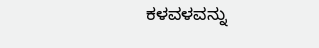ಕಳವಳವನ್ನು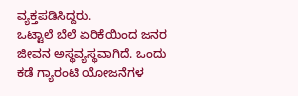ವ್ಯಕ್ತಪಡಿಸಿದ್ದರು.
ಒಟ್ಟಾಲೆ ಬೆಲೆ ಏರಿಕೆಯಿಂದ ಜನರ ಜೀವನ ಅಸ್ಥವ್ಯಸ್ಥವಾಗಿದೆ. ಒಂದು ಕಡೆ ಗ್ಯಾರಂಟಿ ಯೋಜನೆಗಳ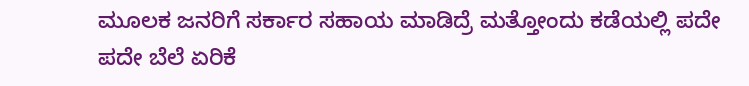ಮೂಲಕ ಜನರಿಗೆ ಸರ್ಕಾರ ಸಹಾಯ ಮಾಡಿದ್ರೆ ಮತ್ತೋಂದು ಕಡೆಯಲ್ಲಿ ಪದೇ ಪದೇ ಬೆಲೆ ಏರಿಕೆ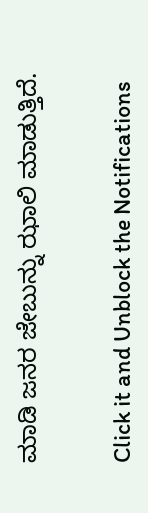ಮಾಡಿ ಜನರ ಜೇಬುನ್ನು ಝಾಲಿ ಮಾಡುತ್ತಿದೆ.


Click it and Unblock the Notifications